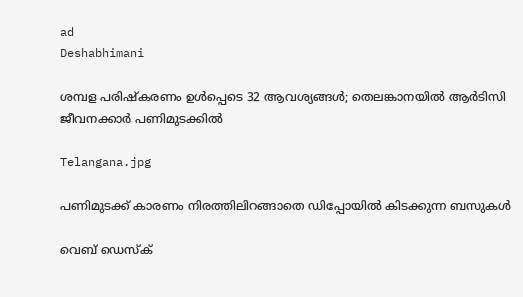ad
Deshabhimani

ശമ്പള പരിഷ്കരണം ഉൾപ്പെടെ 32 ആവശ്യങ്ങൾ; തെലങ്കാനയിൽ ആർടിസി ജീവനക്കാർ പണിമുടക്കിൽ

Telangana.jpg

പണിമുടക്ക് കാരണം നിരത്തിലിറങ്ങാതെ ഡിപ്പോയിൽ കിടക്കുന്ന ബസുകൾ

വെബ് ഡെസ്ക്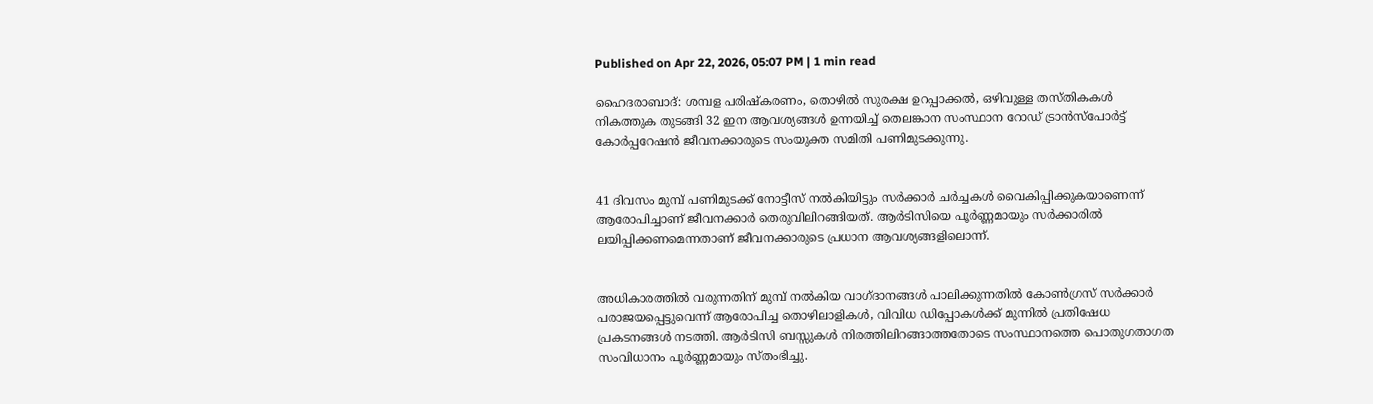Published on Apr 22, 2026, 05:07 PM | 1 min read

ഹൈദരാബാദ്: ശമ്പള പരിഷ്കരണം, തൊഴിൽ സുരക്ഷ ഉറപ്പാക്കൽ, ഒഴിവുള്ള തസ്തികകൾ നികത്തുക തുടങ്ങി 32 ഇന ആവശ്യങ്ങൾ ഉന്നയിച്ച് തെലങ്കാന സംസ്ഥാന റോഡ് ട്രാൻസ്‌പോർട്ട് കോർപ്പറേഷൻ ജീവനക്കാരുടെ സംയുക്ത സമിതി പണിമുടക്കുന്നു.


41 ദിവസം മുമ്പ് പണിമുടക്ക് നോട്ടീസ് നൽകിയിട്ടും സർക്കാർ ചർച്ചകൾ വൈകിപ്പിക്കുകയാണെന്ന് ആരോപിച്ചാണ് ജീവനക്കാർ തെരുവിലിറങ്ങിയത്. ആർടിസിയെ പൂർണ്ണമായും സർക്കാരിൽ ലയിപ്പിക്കണമെന്നതാണ് ജീവനക്കാരുടെ പ്രധാന ആവശ്യങ്ങളിലൊന്ന്.


അധികാരത്തിൽ വരുന്നതിന് മുമ്പ് നൽകിയ വാഗ്ദാനങ്ങൾ പാലിക്കുന്നതിൽ കോൺഗ്രസ് സർക്കാർ പരാജയപ്പെട്ടുവെന്ന് ആരോപിച്ച തൊഴിലാളികൾ, വിവിധ ഡിപ്പോകൾക്ക് മുന്നിൽ പ്രതിഷേധ പ്രകടനങ്ങൾ നടത്തി. ആർടിസി ബസ്സുകൾ നിരത്തിലിറങ്ങാത്തതോടെ സംസ്ഥാനത്തെ പൊതുഗതാഗത സംവിധാനം പൂർണ്ണമായും സ്തംഭിച്ചു.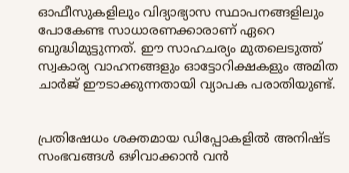ഓഫീസുകളിലും വിദ്യാഭ്യാസ സ്ഥാപനങ്ങളിലും പോകേണ്ട സാധാരണക്കാരാണ് ഏറെ ബുദ്ധിമുട്ടുന്നത്. ഈ സാഹചര്യം മുതലെടുത്ത് സ്വകാര്യ വാഹനങ്ങളും ഓട്ടോറിക്ഷകളും അമിത ചാർജ് ഈടാക്കുന്നതായി വ്യാപക പരാതിയുണ്ട്.


പ്രതിഷേധം ശക്തമായ ഡിപ്പോകളിൽ അനിഷ്ട സംഭവങ്ങൾ ഒഴിവാക്കാൻ വൻ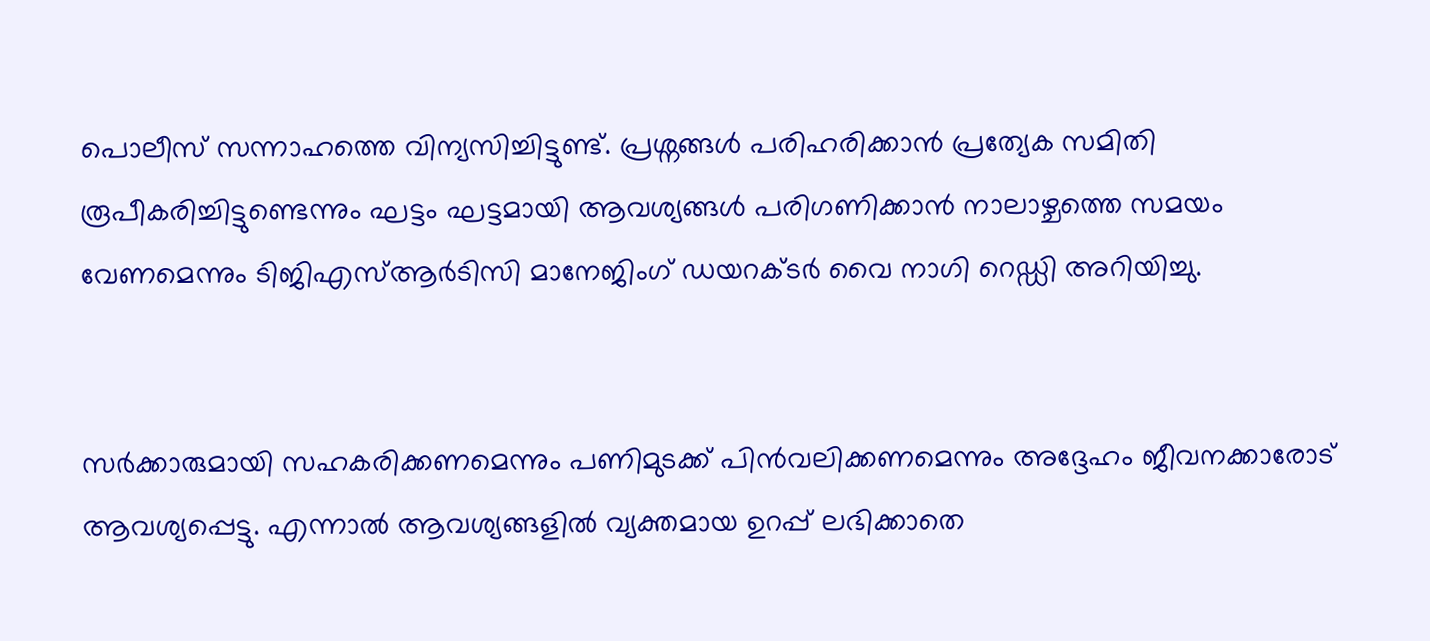പൊലീസ് സന്നാഹത്തെ വിന്യസിച്ചിട്ടുണ്ട്. പ്രശ്നങ്ങൾ പരിഹരിക്കാൻ പ്രത്യേക സമിതി രൂപീകരിച്ചിട്ടുണ്ടെന്നും ഘട്ടം ഘട്ടമായി ആവശ്യങ്ങൾ പരിഗണിക്കാൻ നാലാഴ്ചത്തെ സമയം വേണമെന്നും ടിജിഎസ്ആർടിസി മാനേജിംഗ് ഡയറക്ടർ വൈ നാഗി റെഡ്ഡി അറിയിച്ചു.


സർക്കാരുമായി സഹകരിക്കണമെന്നും പണിമുടക്ക് പിൻവലിക്കണമെന്നും അദ്ദേഹം ജീവനക്കാരോട് ആവശ്യപ്പെട്ടു. എന്നാൽ ആവശ്യങ്ങളിൽ വ്യക്തമായ ഉറപ്പ് ലഭിക്കാതെ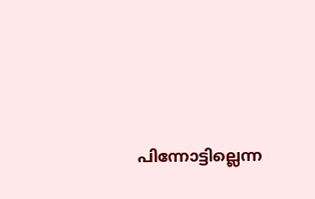പിന്നോട്ടില്ലെന്ന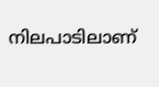നിലപാടിലാണ്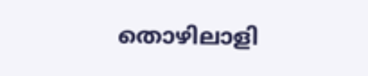തൊഴിലാളി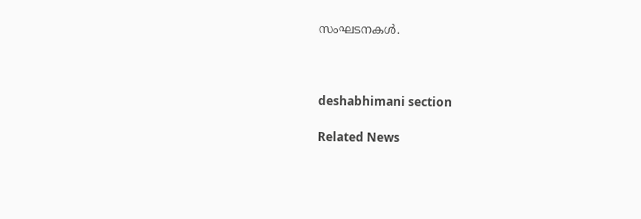സംഘടനകൾ.



deshabhimani section

Related News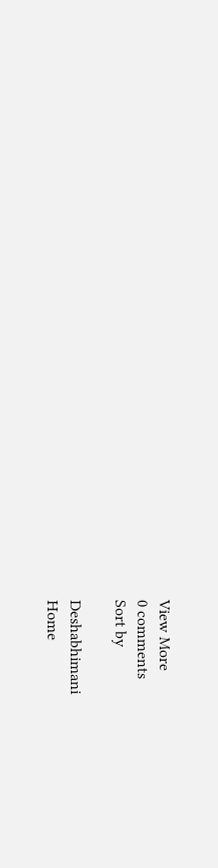View More
0 comments
Sort by

Deshabhimani
Home